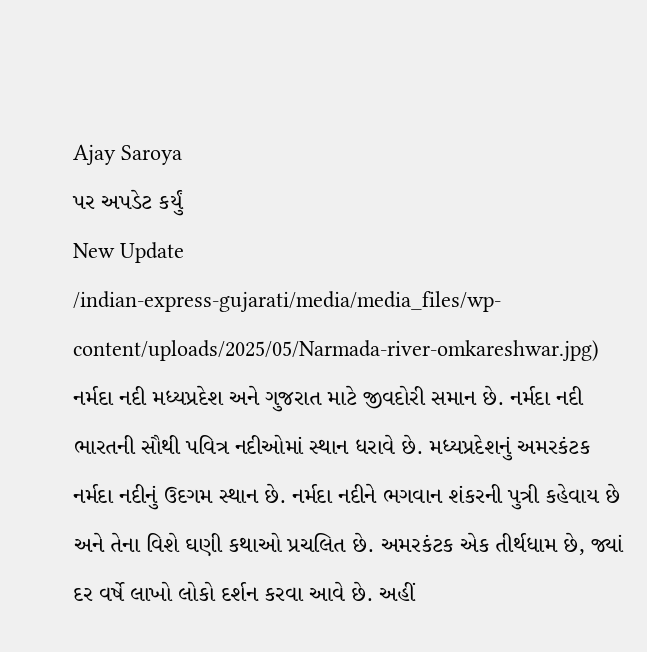Ajay Saroya
પર અપડેટ કર્યું
New Update
/indian-express-gujarati/media/media_files/wp-content/uploads/2025/05/Narmada-river-omkareshwar.jpg)
નર્મદા નદી મધ્યપ્રદેશ અને ગુજરાત માટે જીવદોરી સમાન છે. નર્મદા નદી ભારતની સૌથી પવિત્ર નદીઓમાં સ્થાન ધરાવે છે. મધ્યપ્રદેશનું અમરકંટક નર્મદા નદીનું ઉદગમ સ્થાન છે. નર્મદા નદીને ભગવાન શંકરની પુત્રી કહેવાય છે અને તેના વિશે ઘણી કથાઓ પ્રચલિત છે. અમરકંટક એક તીર્થધામ છે, જ્યાં દર વર્ષે લાખો લોકો દર્શન કરવા આવે છે. અહીં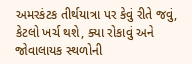અમરકંટક તીર્થયાત્રા પર કેવું રીતે જવું, કેટલો ખર્ચ થશે, ક્યા રોકાવું અને જોવાલાયક સ્થળોની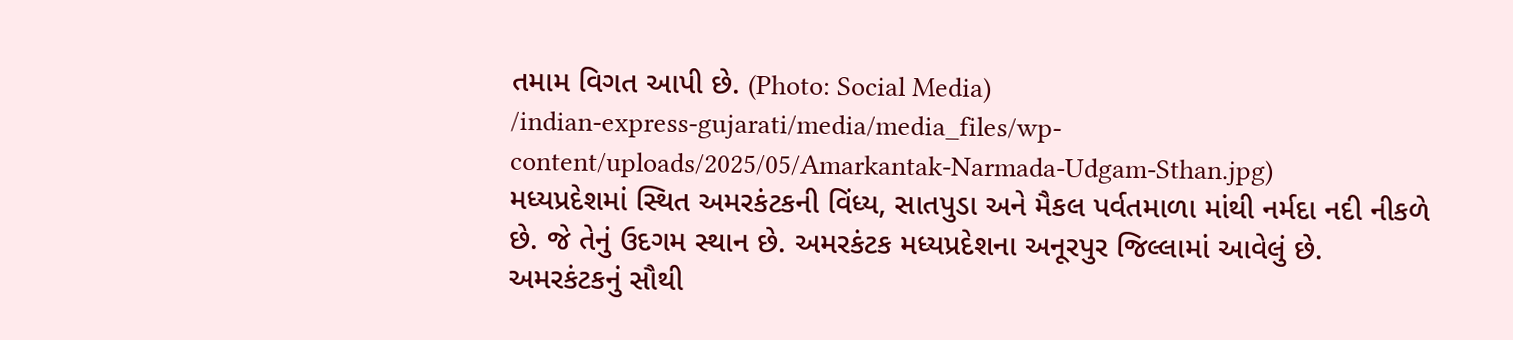તમામ વિગત આપી છે. (Photo: Social Media)
/indian-express-gujarati/media/media_files/wp-content/uploads/2025/05/Amarkantak-Narmada-Udgam-Sthan.jpg)
મધ્યપ્રદેશમાં સ્થિત અમરકંટકની વિંધ્ય, સાતપુડા અને મૈકલ પર્વતમાળા માંથી નર્મદા નદી નીકળે છે. જે તેનું ઉદગમ સ્થાન છે. અમરકંટક મધ્યપ્રદેશના અનૂરપુર જિલ્લામાં આવેલું છે. અમરકંટકનું સૌથી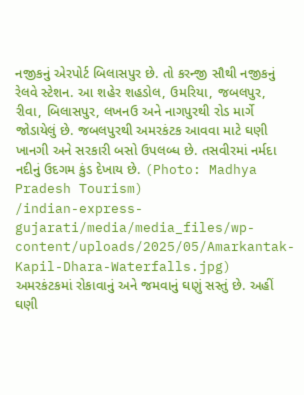નજીકનું એરપોર્ટ બિલાસપુર છે. તો કરન્જી સૌથી નજીકનું રેલવે સ્ટેશન. આ શહેર શહડોલ, ઉમરિયા, જબલપુર, રીવા, બિલાસપુર, લખનઉ અને નાગપુરથી રોડ માર્ગે જોડાયેલું છે. જબલપુરથી અમરકંટક આવવા માટે ઘણી ખાનગી અને સરકારી બસો ઉપલબ્ધ છે. તસવીરમાં નર્મદા નદીનું ઉદગમ કુંડ દેખાય છે. (Photo: Madhya Pradesh Tourism)
/indian-express-gujarati/media/media_files/wp-content/uploads/2025/05/Amarkantak-Kapil-Dhara-Waterfalls.jpg)
અમરકંટકમાં રોકાવાનું અને જમવાનું ઘણું સસ્તું છે. અહીં ઘણી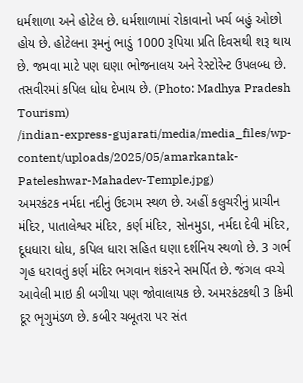ધર્મશાળા અને હોટેલ છે. ધર્મશાળામાં રોકાવાનો ખર્ચ બહું ઓછો હોય છે. હોટેલના રૂમનું ભાડું 1000 રૂપિયા પ્રતિ દિવસથી શરૂ થાય છે. જમવા માટે પણ ઘણા ભોજનાલય અને રેસ્ટોરેન્ટ ઉપલબ્ધ છે. તસવીરમાં કપિલ ધોધ દેખાય છે. (Photo: Madhya Pradesh Tourism)
/indian-express-gujarati/media/media_files/wp-content/uploads/2025/05/amarkantak-Pateleshwar-Mahadev-Temple.jpg)
અમરકંટક નર્મદા નદીનું ઉદગમ સ્થળ છે. અહીં કલુચરીનું પ્રાચીન મંદિર, પાતાલેશ્વર મંદિર, કર્ણ મંદિર, સોનમુડા, નર્મદા દેવી મંદિર, દૂધધારા ધોધ, કપિલ ધારા સહિત ઘણા દર્શનિય સ્થળો છે. 3 ગર્ભ ગૃહ ધરાવતું કર્ણ મંદિર ભગવાન શંકરને સમર્પિત છે. જંગલ વચ્ચે આવેલી માઇ કી બગીયા પણ જોવાલાયક છે. અમરકંટકથી 3 કિમી દૂર ભૃગુમંડળ છે. કબીર ચબૂતરા પર સંત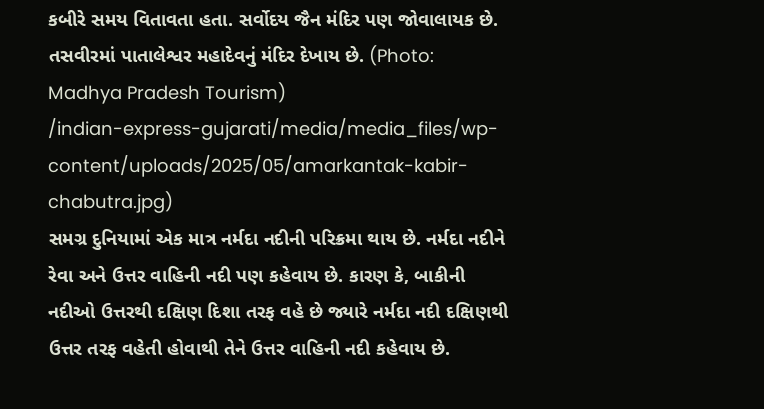કબીરે સમય વિતાવતા હતા. સર્વોદય જૈન મંદિર પણ જોવાલાયક છે. તસવીરમાં પાતાલેશ્વર મહાદેવનું મંદિર દેખાય છે. (Photo: Madhya Pradesh Tourism)
/indian-express-gujarati/media/media_files/wp-content/uploads/2025/05/amarkantak-kabir-chabutra.jpg)
સમગ્ર દુનિયામાં એક માત્ર નર્મદા નદીની પરિક્રમા થાય છે. નર્મદા નદીને રેવા અને ઉત્તર વાહિની નદી પણ કહેવાય છે. કારણ કે, બાકીની નદીઓ ઉત્તરથી દક્ષિણ દિશા તરફ વહે છે જ્યારે નર્મદા નદી દક્ષિણથી ઉત્તર તરફ વહેતી હોવાથી તેને ઉત્તર વાહિની નદી કહેવાય છે.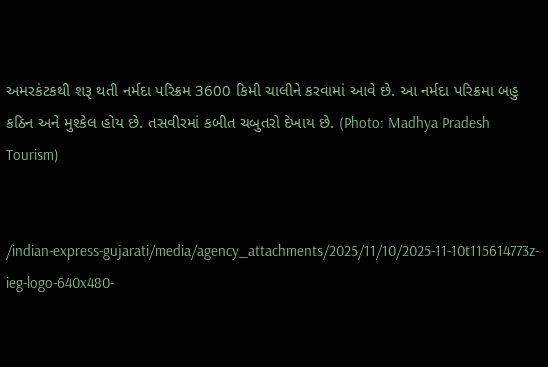અમરકંટકથી શરૂ થતી નર્મદા પરિક્રમ 3600 કિમી ચાલીને કરવામાં આવે છે. આ નર્મદા પરિક્રમા બહુ કઠિન અને મુશ્કેલ હોય છે. તસવીરમાં કબીત ચબુતરો દેખાય છે. (Photo: Madhya Pradesh Tourism)


/indian-express-gujarati/media/agency_attachments/2025/11/10/2025-11-10t115614773z-ieg-logo-640x480-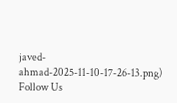javed-ahmad-2025-11-10-17-26-13.png)
Follow Us